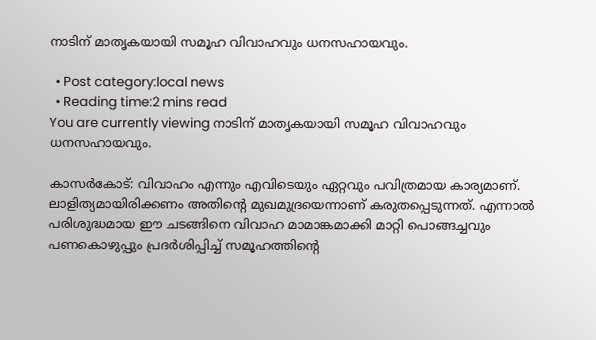നാടിന് മാതൃകയായി സമൂഹ വിവാഹവും ധനസഹായവും.

  • Post category:local news
  • Reading time:2 mins read
You are currently viewing നാടിന് മാതൃകയായി സമൂഹ വിവാഹവും ധനസഹായവും.

കാസര്‍കോട്: വിവാഹം എന്നും എവിടെയും ഏറ്റവും പവിത്രമായ കാര്യമാണ്. ലാളിത്യമായിരിക്കണം അതിന്റെ മുഖമുദ്രയെന്നാണ് കരുതപ്പെടുന്നത്. എന്നാല്‍ പരിശുദ്ധമായ ഈ ചടങ്ങിനെ വിവാഹ മാമാങ്കമാക്കി മാറ്റി പൊങ്ങച്ചവും പണകൊഴുപ്പും പ്രദര്‍ശിപ്പിച്ച് സമൂഹത്തിന്റെ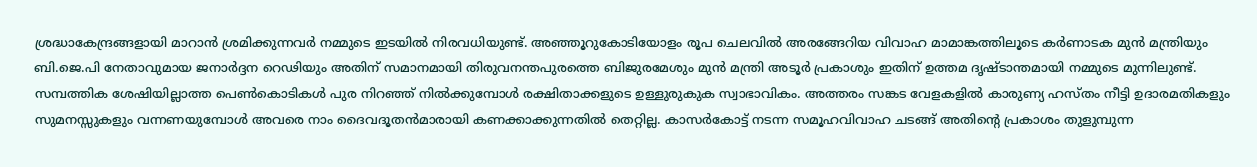ശ്രദ്ധാകേന്ദ്രങ്ങളായി മാറാന്‍ ശ്രമിക്കുന്നവര്‍ നമ്മുടെ ഇടയില്‍ നിരവധിയുണ്ട്. അഞ്ഞൂറുകോടിയോളം രൂപ ചെലവില്‍ അരങ്ങേറിയ വിവാഹ മാമാങ്കത്തിലൂടെ കര്‍ണാടക മുന്‍ മന്ത്രിയും ബി.ജെ.പി നേതാവുമായ ജനാര്‍ദ്ദന റെഢിയും അതിന് സമാനമായി തിരുവനന്തപുരത്തെ ബിജുരമേശും മുന്‍ മന്ത്രി അടൂര്‍ പ്രകാശും ഇതിന് ഉത്തമ ദൃഷ്ടാന്തമായി നമ്മുടെ മുന്നിലുണ്ട്.
സമ്പത്തിക ശേഷിയില്ലാത്ത പെണ്‍കൊടികള്‍ പുര നിറഞ്ഞ് നില്‍ക്കുമ്പോള്‍ രക്ഷിതാക്കളുടെ ഉള്ളുരുകുക സ്വാഭാവികം. അത്തരം സങ്കട വേളകളില്‍ കാരുണ്യ ഹസ്തം നീട്ടി ഉദാരമതികളും സുമനസ്സുകളും വന്നണയുമ്പോള്‍ അവരെ നാം ദൈവദൂതന്‍മാരായി കണക്കാക്കുന്നതില്‍ തെറ്റില്ല. കാസര്‍കോട്ട് നടന്ന സമൂഹവിവാഹ ചടങ്ങ് അതിന്റെ പ്രകാശം തുളുമ്പുന്ന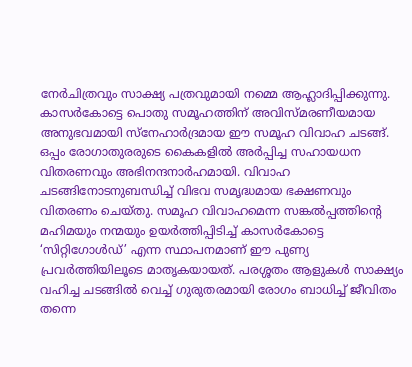നേര്‍ചിത്രവും സാക്ഷ്യ പത്രവുമായി നമ്മെ ആഹ്ലാദിപ്പിക്കുന്നു. കാസര്‍കോട്ടെ പൊതു സമൂഹത്തിന് അവിസ്മരണീയമായ അനുഭവമായി സ്‌നേഹാര്‍ദ്രമായ ഈ സമൂഹ വിവാഹ ചടങ്ങ്. ഒപ്പം രോഗാതുരരുടെ കൈകളില്‍ അര്‍പ്പിച്ച സഹായധന വിതരണവും അഭിനന്ദനാര്‍ഹമായി. വിവാഹ ചടങ്ങിനോടനുബന്ധിച്ച് വിഭവ സമൃദ്ധമായ ഭക്ഷണവും വിതരണം ചെയ്തു. സമൂഹ വിവാഹമെന്ന സങ്കല്‍പ്പത്തിന്റെ മഹിമയും നന്മയും ഉയര്‍ത്തിപ്പിടിച്ച് കാസര്‍കോട്ടെ ‘സിറ്റിഗോള്‍ഡ്’ എന്ന സ്ഥാപനമാണ് ഈ പുണ്യ പ്രവര്‍ത്തിയിലൂടെ മാതൃകയായത്. പരശ്ശതം ആളുകള്‍ സാക്ഷ്യം വഹിച്ച ചടങ്ങില്‍ വെച്ച് ഗുരുതരമായി രോഗം ബാധിച്ച് ജീവിതം തന്നെ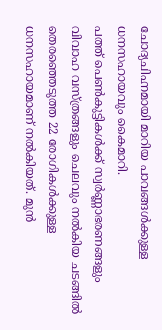ചോദ്യചിഹ്നമായി മാറിയ പാവങ്ങള്‍ക്കുള്ള ധനസഹായവും കൈമാറി.
പത്ത് പെണ്‍കുട്ടികള്‍ക്ക് സ്വര്‍ണ്ണാഭരണങ്ങളും വിവാഹ വസ്ത്രങ്ങളും ചെലവും നല്‍കിയ ചടങ്ങില്‍ തെരഞ്ഞെടുത്ത 22 രോഗികള്‍ക്കുള്ള ധനസഹായമാണ് നല്‍കിയത്. മുന്‍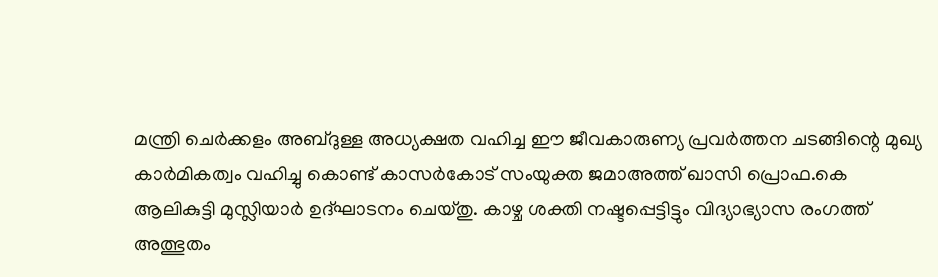മന്ത്രി ചെര്‍ക്കളം അബ്ദുള്ള അധ്യക്ഷത വഹിച്ച ഈ ജീവകാരുണ്യ പ്രവര്‍ത്തന ചടങ്ങിന്റെ മുഖ്യ കാര്‍മികത്വം വഹിച്ചു കൊണ്ട് കാസര്‍കോട് സംയുക്ത ജമാഅത്ത് ഖാസി പ്രൊഫ.കെ ആലികുട്ടി മുസ്ലിയാര്‍ ഉദ്ഘാടനം ചെയ്തു. കാഴ്ച ശക്തി നഷ്ടപ്പെട്ടിട്ടും വിദ്യാഭ്യാസ രംഗത്ത് അത്ഭുതം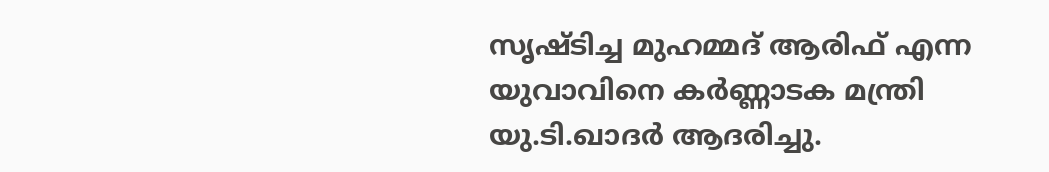സൃഷ്ടിച്ച മുഹമ്മദ് ആരിഫ് എന്ന യുവാവിനെ കര്‍ണ്ണാടക മന്ത്രി യു.ടി.ഖാദര്‍ ആദരിച്ചു.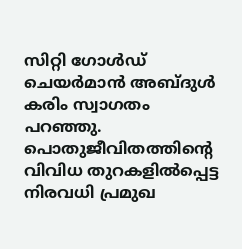സിറ്റി ഗോള്‍ഡ് ചെയര്‍മാന്‍ അബ്ദുള്‍ കരിം സ്വാഗതം പറഞ്ഞു. പൊതുജീവിതത്തിന്റെ വിവിധ തുറകളില്‍പ്പെട്ട നിരവധി പ്രമുഖ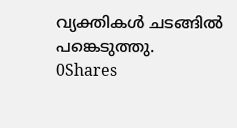വ്യക്തികള്‍ ചടങ്ങില്‍ പങ്കെടുത്തു.
0Shares